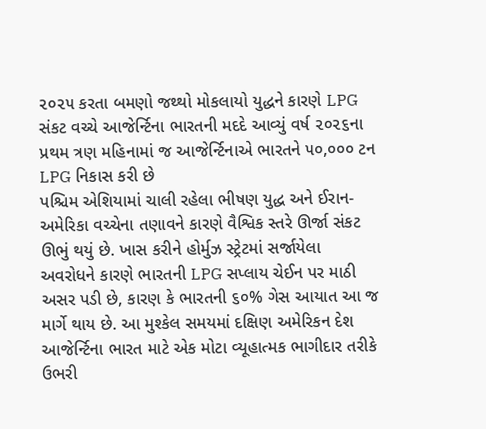૨૦૨૫ કરતા બમણો જથ્થો મોકલાયો યુદ્ધને કારણે LPG સંકટ વચ્ચે આજેર્ન્ટિના ભારતની મદદે આવ્યું વર્ષ ૨૦૨૬ના પ્રથમ ત્રણ મહિનામાં જ આજેર્ન્ટિનાએ ભારતને ૫૦,૦૦૦ ટન LPG નિકાસ કરી છે
પશ્ચિમ એશિયામાં ચાલી રહેલા ભીષણ યુદ્ધ અને ઈરાન-અમેરિકા વચ્ચેના તણાવને કારણે વૈશ્વિક સ્તરે ઊર્જા સંકટ ઊભું થયું છે. ખાસ કરીને હોર્મુઝ સ્ટ્રેટમાં સર્જાયેલા અવરોધને કારણે ભારતની LPG સપ્લાય ચેઈન પર માઠી અસર પડી છે, કારણ કે ભારતની ૬૦% ગેસ આયાત આ જ માર્ગે થાય છે. આ મુશ્કેલ સમયમાં દક્ષિણ અમેરિકન દેશ આજેર્ન્ટિના ભારત માટે એક મોટા વ્યૂહાત્મક ભાગીદાર તરીકે ઉભરી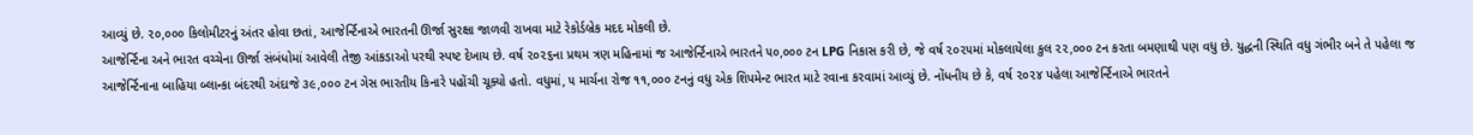આવ્યું છે. ૨૦,૦૦૦ કિલોમીટરનું અંતર હોવા છતાં, આજેર્ન્ટિનાએ ભારતની ઊર્જા સુરક્ષા જાળવી રાખવા માટે રેકોર્ડબ્રેક મદદ મોકલી છે.
આજેર્ન્ટિના અને ભારત વચ્ચેના ઊર્જા સંબંધોમાં આવેલી તેજી આંકડાઓ પરથી સ્પષ્ટ દેખાય છે. વર્ષ ૨૦૨૬ના પ્રથમ ત્રણ મહિનામાં જ આજેર્ન્ટિનાએ ભારતને ૫૦,૦૦૦ ટન LPG નિકાસ કરી છે, જે વર્ષ ૨૦૨૫માં મોકલાયેલા કુલ ૨૨,૦૦૦ ટન કરતા બમણાથી પણ વધુ છે. યુદ્ધની સ્થિતિ વધુ ગંભીર બને તે પહેલા જ આજેર્ન્ટિનાના બાહિયા બ્લાન્કા બંદરથી અંદાજે ૩૯,૦૦૦ ટન ગેસ ભારતીય કિનારે પહોંચી ચૂક્યો હતો. વધુમાં, ૫ માર્ચના રોજ ૧૧,૦૦૦ ટનનું વધુ એક શિપમેન્ટ ભારત માટે રવાના કરવામાં આવ્યું છે. નોંધનીય છે કે, વર્ષ ૨૦૨૪ પહેલા આજેર્ન્ટિનાએ ભારતને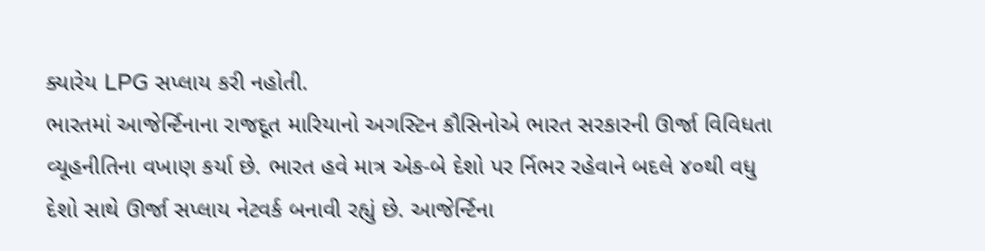ક્યારેય LPG સપ્લાય કરી નહોતી.
ભારતમાં આજેર્ન્ટિનાના રાજદૂત મારિયાનો અગસ્ટિન કૌસિનોએ ભારત સરકારની ઊર્જા વિવિધતા વ્યૂહનીતિના વખાણ કર્યા છે. ભારત હવે માત્ર એક-બે દેશો પર ર્નિભર રહેવાને બદલે ૪૦થી વધુ દેશો સાથે ઊર્જા સપ્લાય નેટવર્ક બનાવી રહ્યું છે. આજેર્ન્ટિના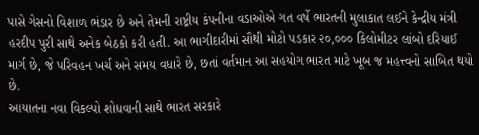પાસે ગેસનો વિશાળ ભંડાર છે અને તેમની રાષ્ટ્રીય કંપનીના વડાઓએ ગત વર્ષે ભારતની મુલાકાત લઈને કેન્દ્રીય મંત્રી હરદીપ પુરી સાથે અનેક બેઠકો કરી હતી. આ ભાગીદારીમાં સૌથી મોટો પડકાર ૨૦,૦૦૦ કિલોમીટર લાંબો દરિયાઈ માર્ગ છે, જે પરિવહન ખર્ચ અને સમય વધારે છે, છતાં વર્તમાન આ સહયોગ ભારત માટે ખૂબ જ મહત્ત્વનો સાબિત થયો છે.
આયાતના નવા વિકલ્પો શોધવાની સાથે ભારત સરકારે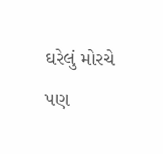ઘરેલું મોરચે પણ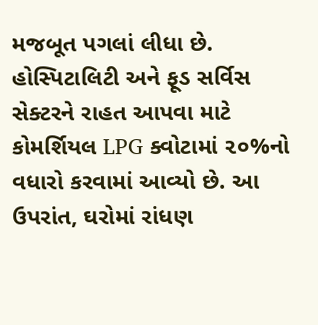મજબૂત પગલાં લીધા છે. હોસ્પિટાલિટી અને ફૂડ સર્વિસ સેક્ટરને રાહત આપવા માટે કોમર્શિયલ LPG ક્વોટામાં ૨૦%નો વધારો કરવામાં આવ્યો છે. આ ઉપરાંત, ઘરોમાં રાંધણ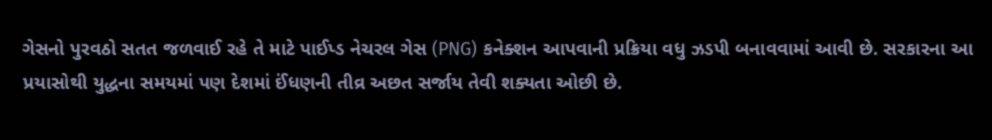ગેસનો પુરવઠો સતત જળવાઈ રહે તે માટે પાઈપ્ડ નેચરલ ગેસ (PNG) કનેક્શન આપવાની પ્રક્રિયા વધુ ઝડપી બનાવવામાં આવી છે. સરકારના આ પ્રયાસોથી યુદ્ધના સમયમાં પણ દેશમાં ઈંધણની તીવ્ર અછત સર્જાય તેવી શક્યતા ઓછી છે.